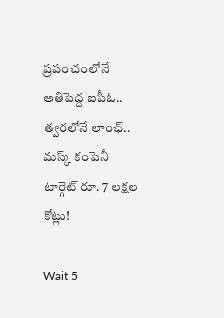ప్రపంచంలోనే అతిపెద్ద ఐపీఓ.. త్వరలోనే లాంఛ్.. మస్క్ కంపెనీ టార్గెట్ రూ. 7 లక్షల కోట్లు!

Wait 5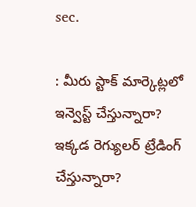sec.

: మీరు స్టాక్ మార్కెట్లలో ఇన్వెస్ట్ చేస్తున్నారా? ఇక్కడ రెగ్యులర్ ట్రేడింగ్ చేస్తున్నారా?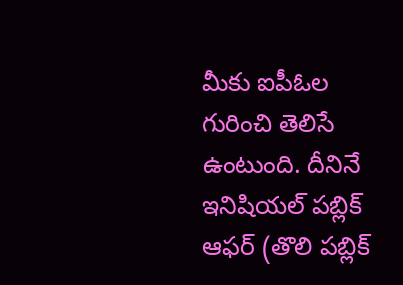మీకు ఐపీఓల గురించి తెలిసే ఉంటుంది. దీనినే ఇనిషియల్ పబ్లిక్ ఆఫర్ (తొలి పబ్లిక్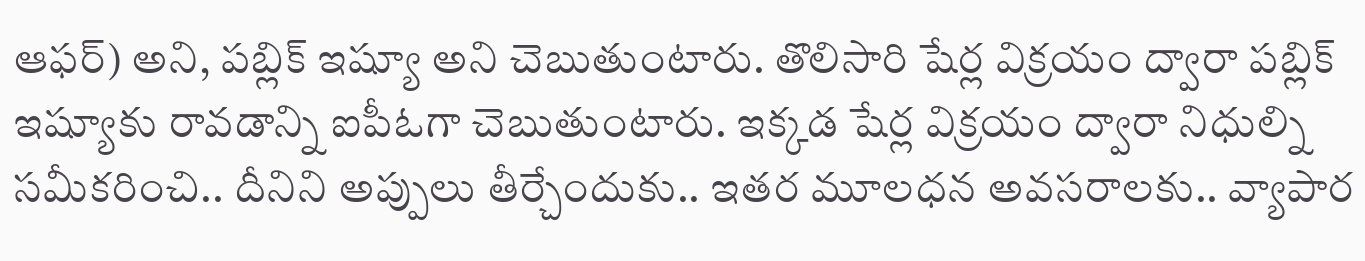ఆఫర్) అని, పబ్లిక్ ఇష్యూ అని చెబుతుంటారు. తొలిసారి షేర్ల విక్రయం ద్వారా పబ్లిక్‌ ఇష్యూకు రావడాన్ని ఐపీఓగా చెబుతుంటారు. ఇక్కడ షేర్ల విక్రయం ద్వారా నిధుల్ని సమీకరించి.. దీనిని అప్పులు తీర్చేందుకు.. ఇతర మూలధన అవసరాలకు.. వ్యాపార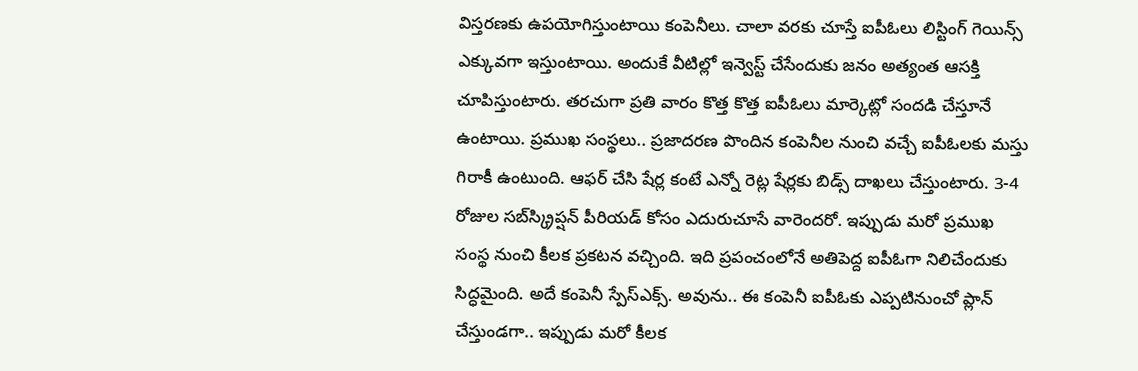విస్తరణకు ఉపయోగిస్తుంటాయి కంపెనీలు. చాలా వరకు చూస్తే ఐపీఓలు లిస్టింగ్ గెయిన్స్ ఎక్కువగా ఇస్తుంటాయి. అందుకే వీటిల్లో ఇన్వెస్ట్ చేసేందుకు జనం అత్యంత ఆసక్తి చూపిస్తుంటారు. తరచుగా ప్రతి వారం కొత్త కొత్త ఐపీఓలు మార్కెట్లో సందడి చేస్తూనే ఉంటాయి. ప్రముఖ సంస్థలు.. ప్రజాదరణ పొందిన కంపెనీల నుంచి వచ్చే ఐపీఓలకు మస్తు గిరాకీ ఉంటుంది. ఆఫర్ చేసి షేర్ల కంటే ఎన్నో రెట్ల షేర్లకు బిడ్స్ దాఖలు చేస్తుంటారు. 3-4 రోజుల సబ్‌స్క్రిప్షన్ పీరియడ్‌ కోసం ఎదురుచూసే వారెందరో. ఇప్పుడు మరో ప్రముఖ సంస్థ నుంచి కీలక ప్రకటన వచ్చింది. ఇది ప్రపంచంలోనే అతిపెద్ద ఐపీఓగా నిలిచేందుకు సిద్ధమైంది. అదే కంపెనీ స్పేస్‌ఎక్స్. అవును.. ఈ కంపెనీ ఐపీఓకు ఎప్పటినుంచో ప్లాన్ చేస్తుండగా.. ఇప్పుడు మరో కీలక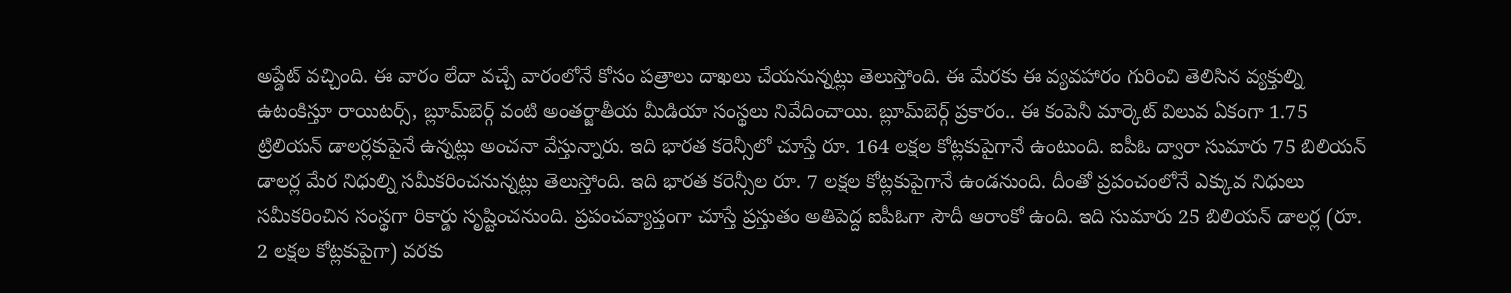అప్డేట్ వచ్చింది. ఈ వారం లేదా వచ్చే వారంలోనే కోసం పత్రాలు దాఖలు చేయనున్నట్లు తెలుస్తోంది. ఈ మేరకు ఈ వ్యవహారం గురించి తెలిసిన వ్యక్తుల్ని ఉటంకిస్తూ రాయిటర్స్, బ్లూమ్‌బెర్గ్ వంటి అంతర్జాతీయ మీడియా సంస్థలు నివేదించాయి. బ్లూమ్‌బెర్గ్ ప్రకారం.. ఈ కంపెనీ మార్కెట్ విలువ ఏకంగా 1.75 ట్రిలియన్ డాలర్లకుపైనే ఉన్నట్లు అంచనా వేస్తున్నారు. ఇది భారత కరెన్సీలో చూస్తే రూ. 164 లక్షల కోట్లకుపైగానే ఉంటుంది. ఐపీఓ ద్వారా సుమారు 75 బిలియన్ డాలర్ల మేర నిధుల్ని సమీకరించనున్నట్లు తెలుస్తోంది. ఇది భారత కరెన్సీల రూ. 7 లక్షల కోట్లకుపైగానే ఉండనుంది. దీంతో ప్రపంచంలోనే ఎక్కువ నిధులు సమీకరించిన సంస్థగా రికార్డు సృష్టించనుంది. ప్రపంచవ్యాప్తంగా చూస్తే ప్రస్తుతం అతిపెద్ద ఐపీఓగా సౌదీ ఆరాంకో ఉంది. ఇది సుమారు 25 బిలియన్ డాలర్ల (రూ. 2 లక్షల కోట్లకుపైగా) వరకు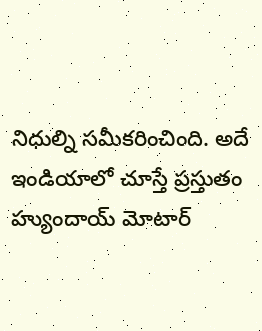నిధుల్ని సమీకరించింది. అదే ఇండియాలో చూస్తే ప్రస్తుతం హ్యుందాయ్ మోటార్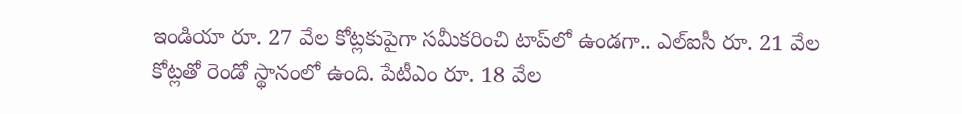ఇండియా రూ. 27 వేల కోట్లకుపైగా సమీకరించి టాప్‌లో ఉండగా.. ఎల్ఐసీ రూ. 21 వేల కోట్లతో రెండో స్థానంలో ఉంది. పేటీఎం రూ. 18 వేల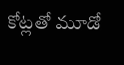కోట్లతో మూడో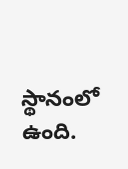స్థానంలో ఉంది.